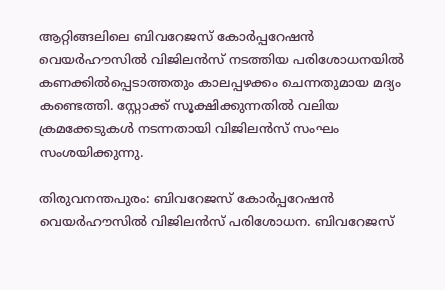ആറ്റിങ്ങലിലെ ബിവറേജസ് കോര്‍പ്പറേഷൻ വെയര്‍ഹൗസില്‍ വിജിലന്‍സ് നടത്തിയ പരിശോധനയില്‍ കണക്കില്‍പ്പെടാത്തതും കാലപ്പഴക്കം ചെന്നതുമായ മദ്യം കണ്ടെത്തി. സ്റ്റോക്ക് സൂക്ഷിക്കുന്നതില്‍ വലിയ ക്രമക്കേടുകള്‍ നടന്നതായി വിജിലന്‍സ് സംഘം സംശയിക്കുന്നു.

തിരുവനന്തപുരം: ബിവറേജസ് കോര്‍പ്പറേഷൻ വെയര്‍ഹൗസില്‍ വിജിലന്‍സ് പരിശോധന. ബിവറേജസ്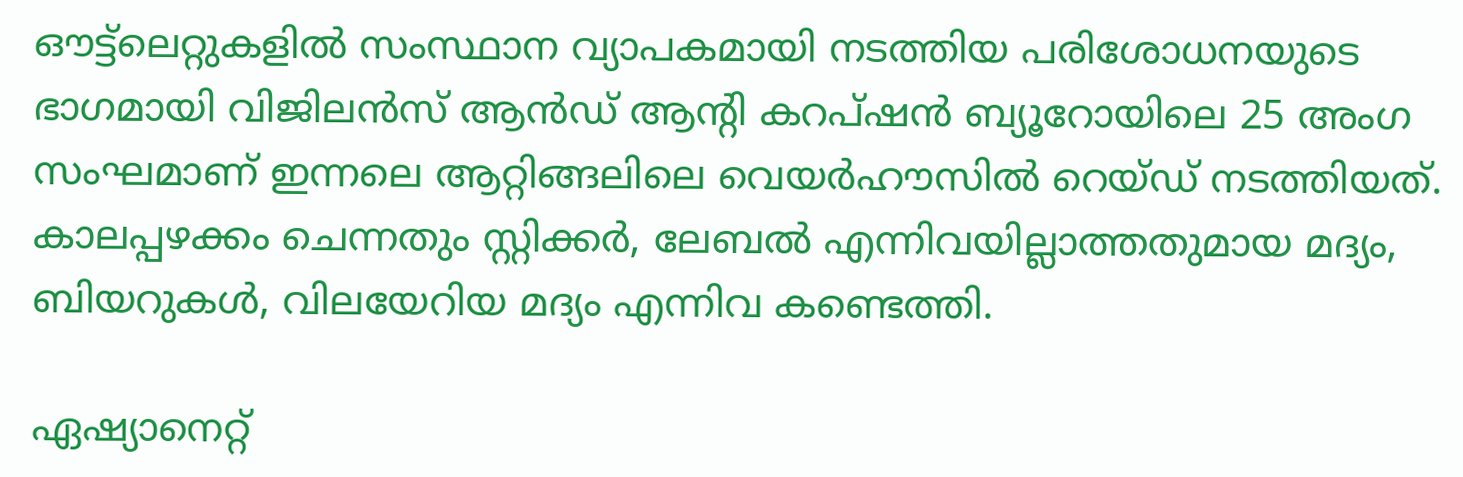ഔട്ട്‌ലെറ്റുകളില്‍ സംസ്ഥാന വ്യാപകമായി നടത്തിയ പരിശോധനയുടെ ഭാഗമായി വിജിലന്‍സ് ആന്‍ഡ് ആന്‍റി കറപ്ഷന്‍ ബ്യൂറോയിലെ 25 അംഗ സംഘമാണ് ഇന്നലെ ആറ്റിങ്ങലിലെ വെയർഹൗസിൽ റെയ്ഡ് നടത്തിയത്. കാലപ്പഴക്കം ചെന്നതും സ്റ്റിക്കര്‍, ലേബല്‍ എന്നിവയില്ലാത്തതുമായ മദ്യം, ബിയറുകള്‍, വിലയേറിയ മദ്യം എന്നിവ കണ്ടെത്തി.

ഏഷ്യാനെറ്റ്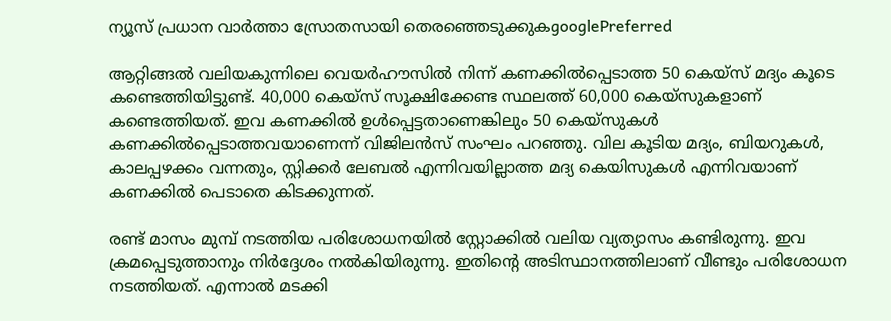ന്യൂസ് പ്രധാന വാർത്താ സ്രോതസായി തെരഞ്ഞെടുക്കുകgooglePreferred

ആറ്റിങ്ങല്‍ വലിയകുന്നിലെ വെയർഹൗസിൽ നിന്ന് കണക്കിൽപ്പെടാത്ത 50 കെയ്സ് മദ്യം കൂടെ കണ്ടെത്തിയിട്ടുണ്ട്. 40,000 കെയ്‌സ് സൂക്ഷിക്കേണ്ട സ്ഥലത്ത് 60,000 കെയ്‌സുകളാണ് കണ്ടെത്തിയത്. ഇവ കണക്കില്‍ ഉള്‍പ്പെട്ടതാണെങ്കിലും 50 കെയ്‌സുകള്‍ കണക്കില്‍പ്പെടാത്തവയാണെന്ന് വിജിലന്‍സ് സംഘം പറഞ്ഞു. വില കൂടിയ മദ്യം, ബിയറുകള്‍, കാലപ്പഴക്കം വന്നതും, സ്റ്റിക്കര്‍ ലേബല്‍ എന്നിവയില്ലാത്ത മദ്യ കെയിസുകള്‍ എന്നിവയാണ് കണക്കില്‍ പെടാതെ കിടക്കുന്നത്.

രണ്ട് മാസം മുമ്പ് നടത്തിയ പരിശോധനയില്‍ സ്റ്റോക്കില്‍ വലിയ വ്യത്യാസം കണ്ടിരുന്നു. ഇവ ക്രമപ്പെടുത്താനും നിര്‍ദ്ദേശം നല്‍കിയിരുന്നു. ഇതിന്‍റെ അടിസ്ഥാനത്തിലാണ് വീണ്ടും പരിശോധന നടത്തിയത്. എന്നാൽ മടക്കി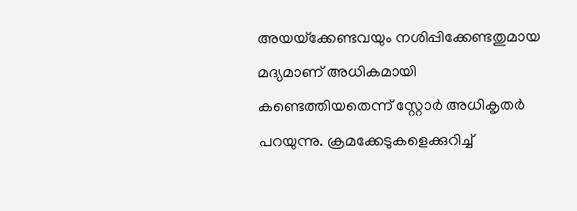അയയ്‌ക്കേണ്ടവയും നശിപ്പിക്കേണ്ടതുമായ മദ്യമാണ് അധികമായി കണ്ടെത്തിയതെന്ന് സ്റ്റോര്‍ അധികൃതര്‍ പറയുന്നു. ക്രമക്കേടുകളെക്കുറിച്ച്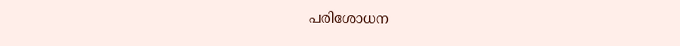പരിശോധന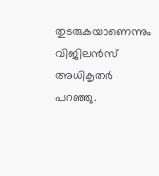തുടരുകയാണെന്നും വിജിലന്‍സ് അധികൃതര്‍ പറഞ്ഞു.